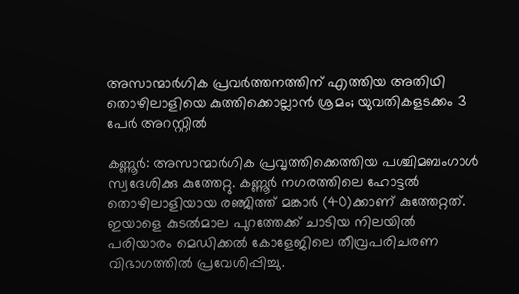അസാന്മാര്‍ഗിക പ്രവര്‍ത്തനത്തിന് എത്തിയ അതിഥി തൊഴിലാളിയെ കുത്തിക്കൊല്ലാന്‍ ശ്രമം; യുവതികളടക്കം 3 പേര്‍ അറസ്റ്റില്‍

കണ്ണൂര്‍: അസാന്മാര്‍ഗിക പ്രവൃത്തിക്കെത്തിയ പശ്ചിമബംഗാള്‍ സ്വദേശിക്കു കുത്തേറ്റു. കണ്ണൂര്‍ നഗരത്തിലെ ഹോട്ടല്‍ തൊഴിലാളിയായ രഞ്ജിത്ത് മങ്കാര്‍ (40)ക്കാണ് കുത്തേറ്റത്. ഇയാളെ കുടല്‍മാല പുറത്തേക്ക് ചാടിയ നിലയില്‍ പരിയാരം മെഡിക്കല്‍ കോളേജിലെ തീവ്രപരിചരണ വിഭാഗത്തില്‍ പ്രവേശിപ്പിച്ചു.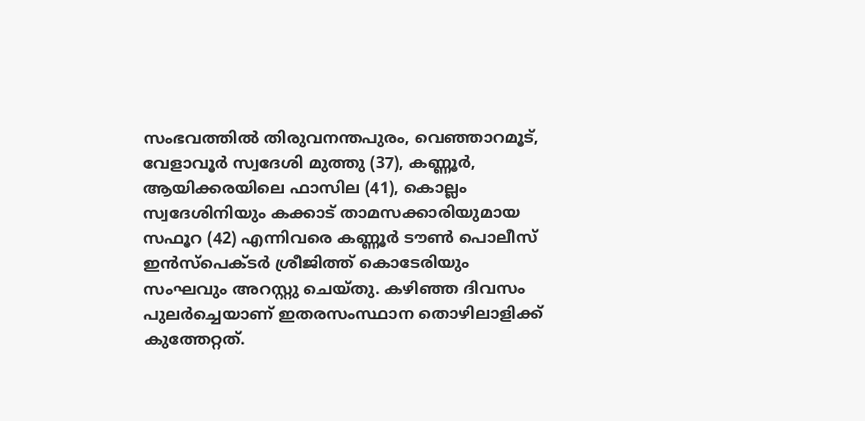സംഭവത്തില്‍ തിരുവനന്തപുരം, വെഞ്ഞാറമൂട്, വേളാവൂര്‍ സ്വദേശി മുത്തു (37), കണ്ണൂര്‍, ആയിക്കരയിലെ ഫാസില (41), കൊല്ലം സ്വദേശിനിയും കക്കാട് താമസക്കാരിയുമായ സഫൂറ (42) എന്നിവരെ കണ്ണൂര്‍ ടൗണ്‍ പൊലീസ് ഇന്‍സ്പെക്ടര്‍ ശ്രീജിത്ത് കൊടേരിയും സംഘവും അറസ്റ്റു ചെയ്തു. കഴിഞ്ഞ ദിവസം പുലര്‍ച്ചെയാണ് ഇതരസംസ്ഥാന തൊഴിലാളിക്ക് കുത്തേറ്റത്.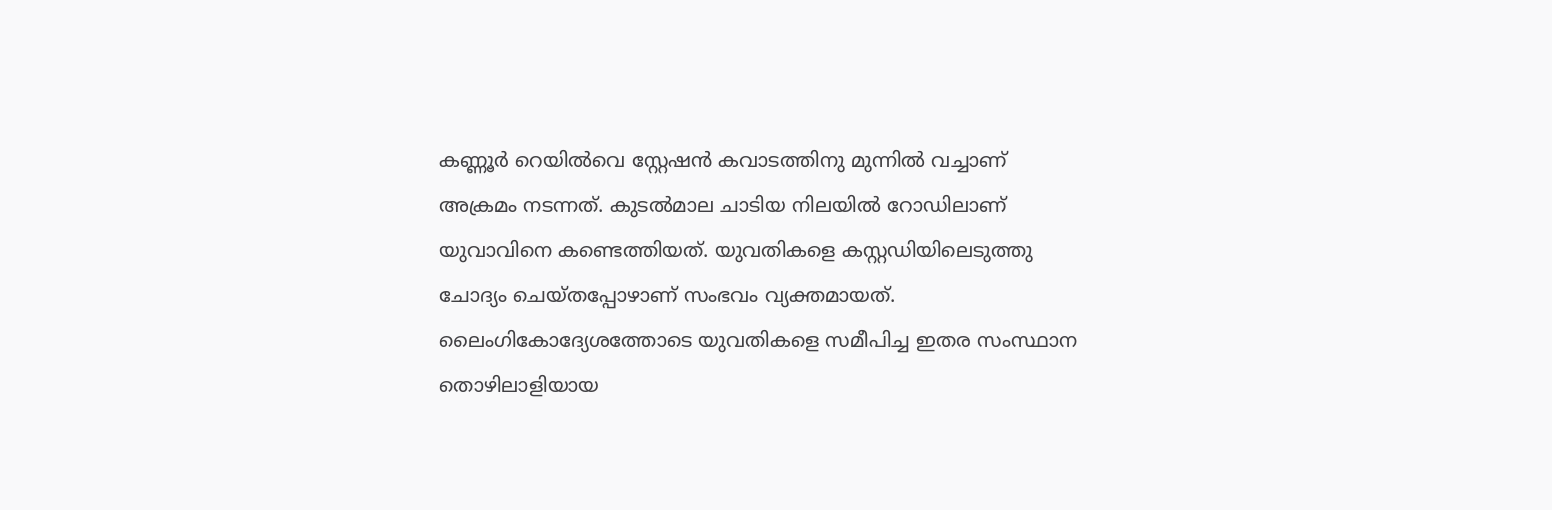കണ്ണൂര്‍ റെയില്‍വെ സ്റ്റേഷന്‍ കവാടത്തിനു മുന്നില്‍ വച്ചാണ് അക്രമം നടന്നത്. കുടല്‍മാല ചാടിയ നിലയില്‍ റോഡിലാണ് യുവാവിനെ കണ്ടെത്തിയത്. യുവതികളെ കസ്റ്റഡിയിലെടുത്തു ചോദ്യം ചെയ്തപ്പോഴാണ് സംഭവം വ്യക്തമായത്. ലൈംഗികോദ്യേശത്തോടെ യുവതികളെ സമീപിച്ച ഇതര സംസ്ഥാന തൊഴിലാളിയായ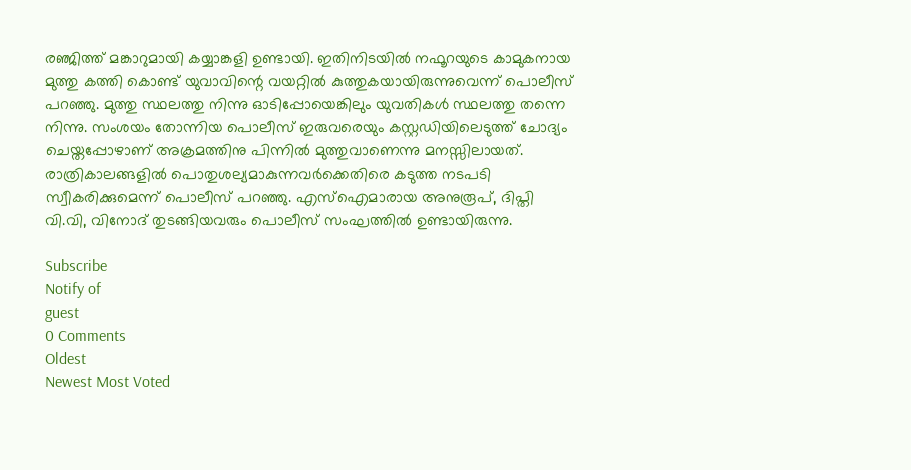രഞ്ജിത്ത് മങ്കാറുമായി കയ്യാങ്കളി ഉണ്ടായി. ഇതിനിടയില്‍ നഫൂറയുടെ കാമുകനായ മുത്തു കത്തി കൊണ്ട് യുവാവിന്റെ വയറ്റില്‍ കുത്തുകയായിരുന്നുവെന്ന് പൊലീസ് പറഞ്ഞു. മുത്തു സ്ഥലത്തു നിന്നു ഓടിപ്പോയെങ്കിലും യുവതികള്‍ സ്ഥലത്തു തന്നെ നിന്നു. സംശയം തോന്നിയ പൊലീസ് ഇരുവരെയും കസ്റ്റഡിയിലെടുത്ത് ചോദ്യം ചെയ്തപ്പോഴാണ് അക്രമത്തിനു പിന്നില്‍ മുത്തുവാണെന്നു മനസ്സിലായത്. രാത്രികാലങ്ങളില്‍ പൊതുശല്യമാകുന്നവര്‍ക്കെതിരെ കടുത്ത നടപടി സ്വീകരിക്കുമെന്ന് പൊലീസ് പറഞ്ഞു. എസ്ഐമാരായ അനുരൂപ്, ദിപ്തി വി.വി, വിനോദ് തുടങ്ങിയവരും പൊലീസ് സംഘത്തില്‍ ഉണ്ടായിരുന്നു.

Subscribe
Notify of
guest
0 Comments
Oldest
Newest Most Voted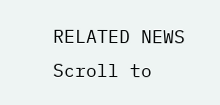RELATED NEWS
Scroll to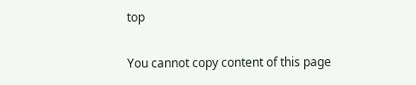top

You cannot copy content of this page